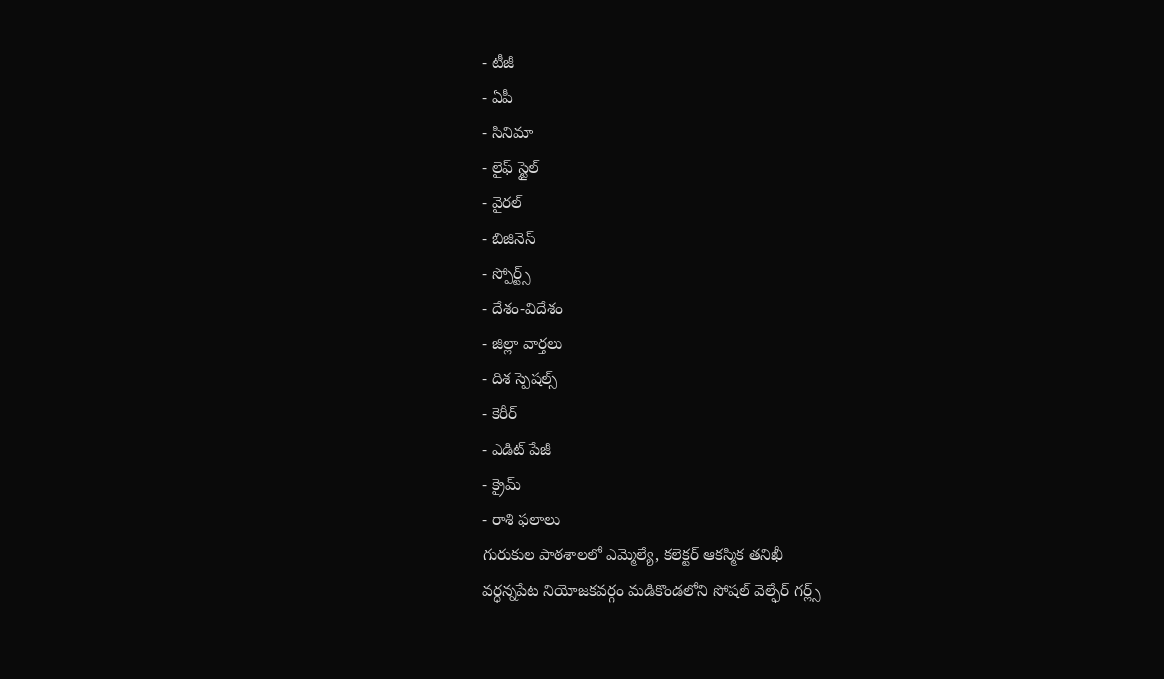- టీజీ
- ఏపీ
- సినిమా
- లైఫ్ స్టైల్
- వైరల్
- బిజినెస్
- స్పోర్ట్స్
- దేశం-విదేశం
- జిల్లా వార్తలు
- దిశ స్పెషల్స్
- కెరీర్
- ఎడిట్ పేజీ
- క్రైమ్
- రాశి ఫలాలు
గురుకుల పాఠశాలలో ఎమ్మెల్యే, కలెక్టర్ ఆకస్మిక తనిఖీ
వర్ధన్నపేట నియోజకవర్గం మడికొండలోని సోషల్ వెల్ఫేర్ గర్ల్స్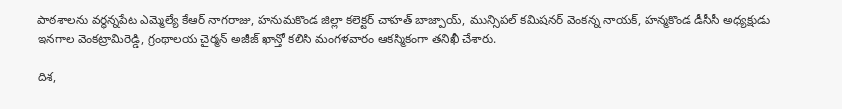పాఠశాలను వర్ధన్నపేట ఎమ్మెల్యే కేఆర్ నాగరాజు, హనుమకొండ జిల్లా కలెక్టర్ చాహత్ బాజ్పాయ్, మున్సిపల్ కమిషనర్ వెంకన్న నాయక్, హన్మకొండ డీసీసీ అధ్యక్షుడు ఇనగాల వెంకట్రామిరెడ్డి, గ్రంథాలయ చైర్మన్ అజీజ్ ఖాన్తో కలిసి మంగళవారం ఆకస్మికంగా తనిఖీ చేశారు.

దిశ,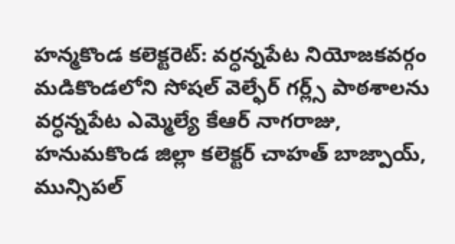హన్మకొండ కలెక్టరెట్: వర్ధన్నపేట నియోజకవర్గం మడికొండలోని సోషల్ వెల్ఫేర్ గర్ల్స్ పాఠశాలను వర్ధన్నపేట ఎమ్మెల్యే కేఆర్ నాగరాజు, హనుమకొండ జిల్లా కలెక్టర్ చాహత్ బాజ్పాయ్, మున్సిపల్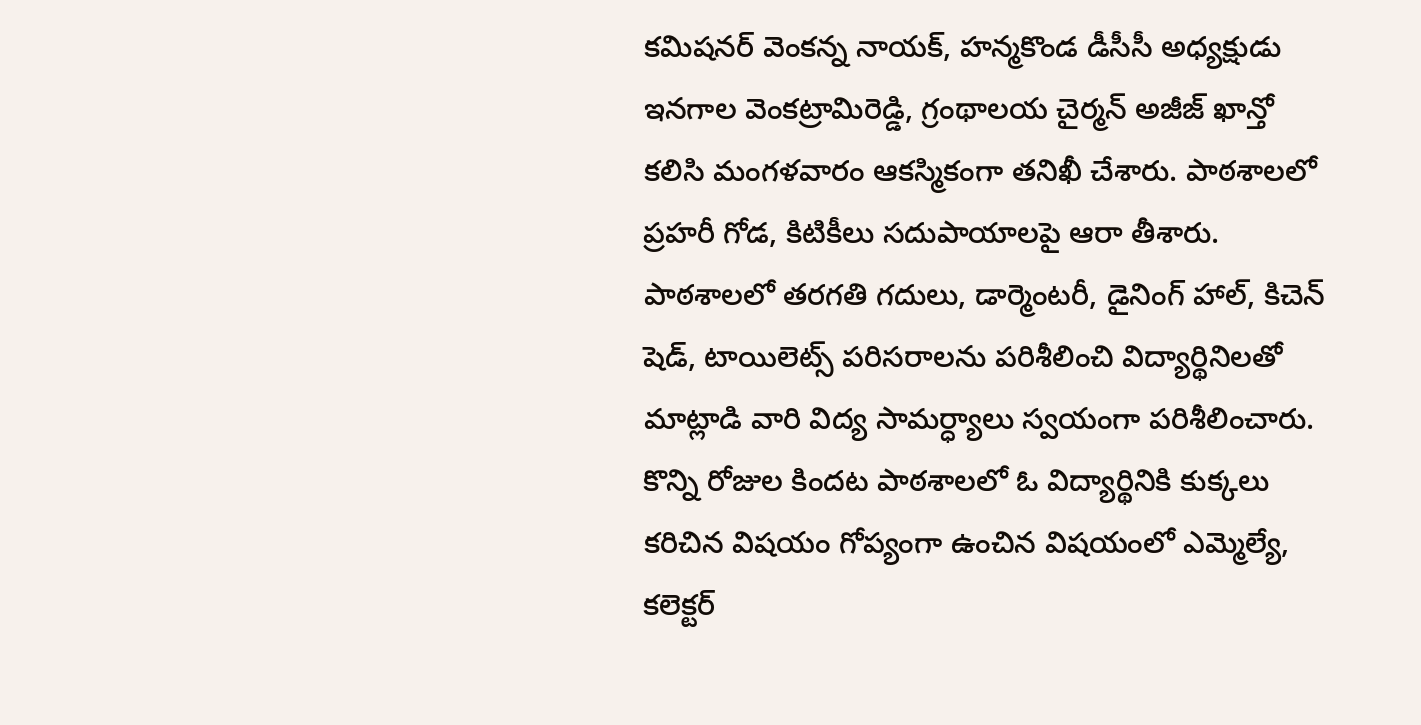కమిషనర్ వెంకన్న నాయక్, హన్మకొండ డీసీసీ అధ్యక్షుడు ఇనగాల వెంకట్రామిరెడ్డి, గ్రంథాలయ చైర్మన్ అజీజ్ ఖాన్తో కలిసి మంగళవారం ఆకస్మికంగా తనిఖీ చేశారు. పాఠశాలలో ప్రహరీ గోడ, కిటికీలు సదుపాయాలపై ఆరా తీశారు. పాఠశాలలో తరగతి గదులు, డార్మెంటరీ, డైనింగ్ హాల్, కిచెన్ షెడ్, టాయిలెట్స్ పరిసరాలను పరిశీలించి విద్యార్థినిలతో మాట్లాడి వారి విద్య సామర్ధ్యాలు స్వయంగా పరిశీలించారు.
కొన్ని రోజుల కిందట పాఠశాలలో ఓ విద్యార్థినికి కుక్కలు కరిచిన విషయం గోప్యంగా ఉంచిన విషయంలో ఎమ్మెల్యే, కలెక్టర్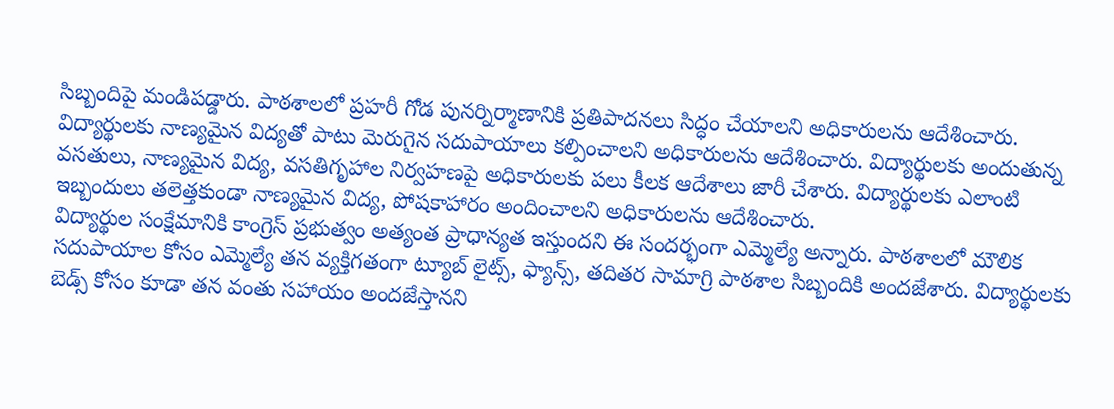సిబ్బందిపై మండిపడ్డారు. పాఠశాలలో ప్రహరీ గోడ పునర్నిర్మాణానికి ప్రతిపాదనలు సిద్ధం చేయాలని అధికారులను ఆదేశించారు. విద్యార్థులకు నాణ్యమైన విద్యతో పాటు మెరుగైన సదుపాయాలు కల్పించాలని అధికారులను ఆదేశించారు. విద్యార్థులకు అందుతున్న వసతులు, నాణ్యమైన విద్య, వసతిగృహాల నిర్వహణపై అధికారులకు పలు కీలక ఆదేశాలు జారీ చేశారు. విద్యార్థులకు ఎలాంటి ఇబ్బందులు తలెత్తకుండా నాణ్యమైన విద్య, పోషకాహారం అందించాలని అధికారులను ఆదేశించారు.
విద్యార్థుల సంక్షేమానికి కాంగ్రెస్ ప్రభుత్వం అత్యంత ప్రాధాన్యత ఇస్తుందని ఈ సందర్భంగా ఎమ్మెల్యే అన్నారు. పాఠశాలలో మౌలిక సదుపాయాల కోసం ఎమ్మెల్యే తన వ్యక్తిగతంగా ట్యూబ్ లైట్స్, ఫ్యాన్స్, తదితర సామాగ్రి పాఠశాల సిబ్బందికి అందజేశారు. విద్యార్థులకు బెడ్స్ కోసం కూడా తన వంతు సహాయం అందజేస్తానని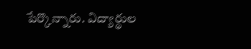పేర్కొన్నారు. విద్యార్థుల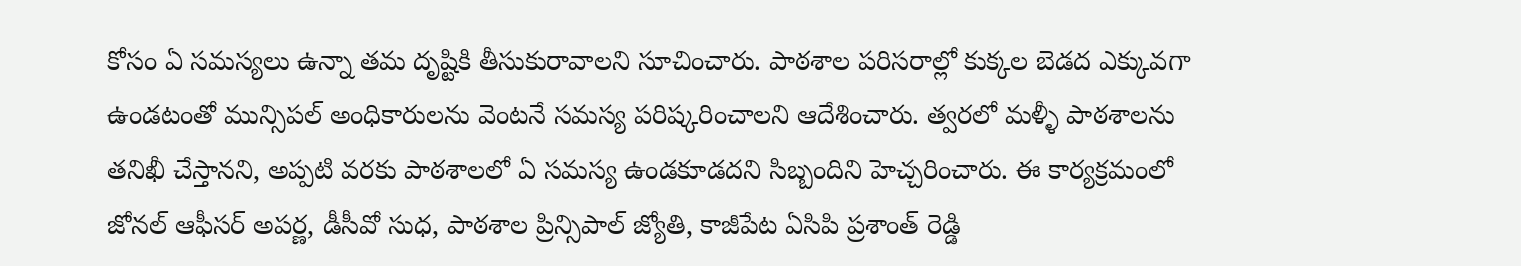కోసం ఏ సమస్యలు ఉన్నా తమ దృష్టికి తీసుకురావాలని సూచించారు. పాఠశాల పరిసరాల్లో కుక్కల బెడద ఎక్కువగా ఉండటంతో మున్సిపల్ అంధికారులను వెంటనే సమస్య పరిష్కరించాలని ఆదేశించారు. త్వరలో మళ్ళీ పాఠశాలను తనిఖీ చేస్తానని, అప్పటి వరకు పాఠశాలలో ఏ సమస్య ఉండకూడదని సిబ్బందిని హెచ్చరించారు. ఈ కార్యక్రమంలో జోనల్ ఆఫీసర్ అపర్ణ, డీసీవో సుధ, పాఠశాల ప్రిన్సిపాల్ జ్యోతి, కాజీపేట ఏసిపి ప్రశాంత్ రెడ్డి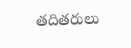తదితరులు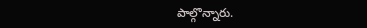పాల్గొన్నారు.